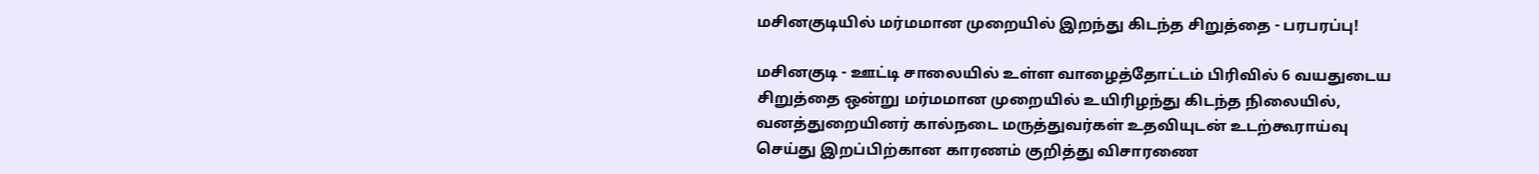மசினகுடியில் மர்மமான முறையில் இறந்து கிடந்த சிறுத்தை - பரபரப்பு!

மசினகுடி - ஊட்டி சாலையில் உள்ள வாழைத்தோட்டம் பிரிவில் 6 வயதுடைய சிறுத்தை ஒன்று மர்மமான முறையில் உயிரிழந்து கிடந்த நிலையில், வனத்துறையினர் கால்நடை மருத்துவர்கள் உதவியுடன் உடற்கூராய்வு செய்து இறப்பிற்கான காரணம் குறித்து விசாரணை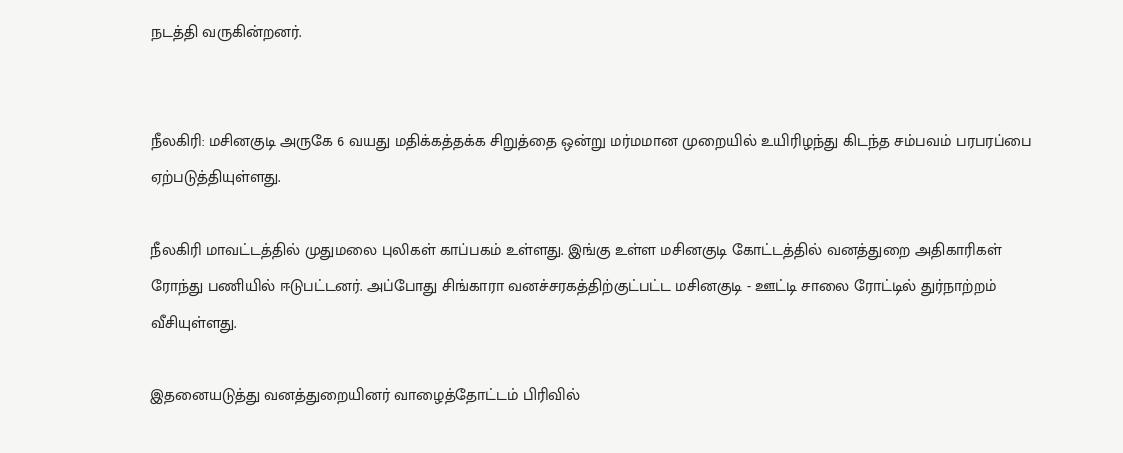நடத்தி வருகின்றனர்.


நீலகிரி: மசினகுடி அருகே 6 வயது மதிக்கத்தக்க சிறுத்தை ஒன்று மர்மமான முறையில் உயிரிழந்து கிடந்த சம்பவம் பரபரப்பை ஏற்படுத்தியுள்ளது.

நீலகிரி மாவட்டத்தில் முதுமலை புலிகள் காப்பகம் உள்ளது. இங்கு உள்ள மசினகுடி கோட்டத்தில் வனத்துறை அதிகாரிகள் ரோந்து பணியில் ஈடுபட்டனர். அப்போது சிங்காரா வனச்சரகத்திற்குட்பட்ட மசினகுடி - ஊட்டி சாலை ரோட்டில் துர்நாற்றம் வீசியுள்ளது.

இதனையடுத்து வனத்துறையினர் வாழைத்தோட்டம் பிரிவில்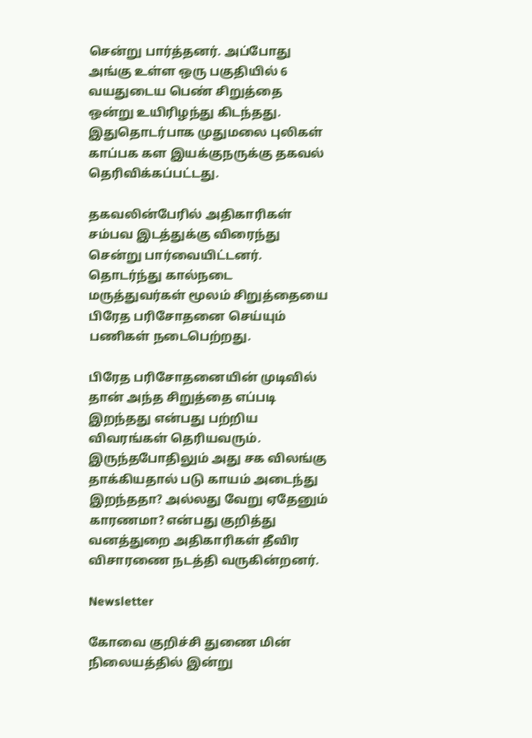சென்று பார்த்தனர். அப்போது அங்கு உள்ள ஒரு பகுதியில் 6 வயதுடைய பெண் சிறுத்தை ஒன்று உயிரிழந்து கிடந்தது. இதுதொடர்பாக முதுமலை புலிகள் காப்பக கள இயக்குநருக்கு தகவல் தெரிவிக்கப்பட்டது.

தகவலின்பேரில் அதிகாரிகள் சம்பவ இடத்துக்கு விரைந்து சென்று பார்வையிட்டனர். தொடர்ந்து கால்நடை மருத்துவர்கள் மூலம் சிறுத்தையை பிரேத பரிசோதனை செய்யும் பணிகள் நடைபெற்றது.

பிரேத பரிசோதனையின் முடிவில் தான் அந்த சிறுத்தை எப்படி இறந்தது என்பது பற்றிய விவரங்கள் தெரியவரும். இருந்தபோதிலும் அது சக விலங்கு தாக்கியதால் படு காயம் அடைந்து இறந்ததா? அல்லது வேறு ஏதேனும் காரணமா? என்பது குறித்து வனத்துறை அதிகாரிகள் தீவிர விசாரணை நடத்தி வருகின்றனர்.

Newsletter

கோவை குறிச்சி துணை மின் நிலையத்தில் இன்று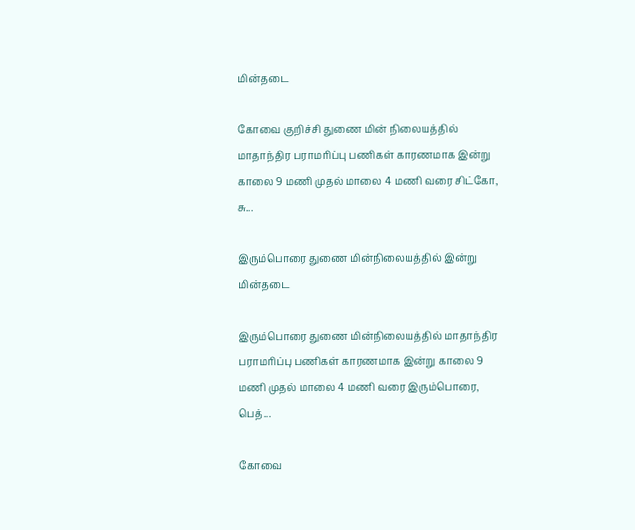மின்தடை

கோவை குறிச்சி துணை மின் நிலையத்தில் மாதாந்திர பராமரிப்பு பணிகள் காரணமாக இன்று காலை 9 மணி முதல் மாலை 4 மணி வரை சிட்கோ, சு...

இரும்பொரை துணை மின்நிலையத்தில் இன்று மின்தடை

இரும்பொரை துணை மின்நிலையத்தில் மாதாந்திர பராமரிப்பு பணிகள் காரணமாக இன்று காலை 9 மணி முதல் மாலை 4 மணி வரை இரும்பொரை, பெத்...

கோவை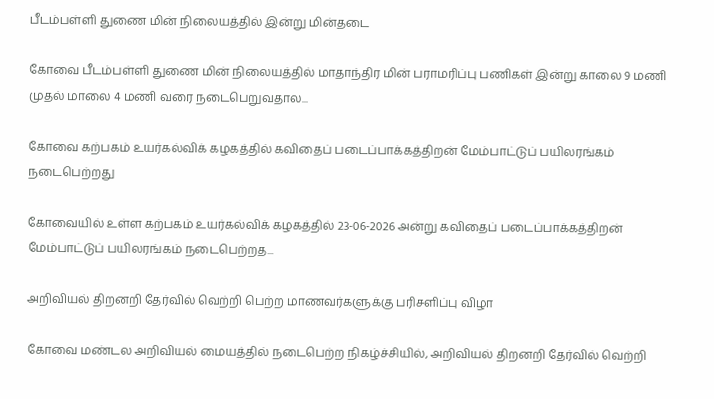பீடம்பள்ளி துணை மின் நிலையத்தில் இன்று மின்தடை

கோவை பீடம்பள்ளி துணை மின் நிலையத்தில் மாதாந்திர மின் பராமரிப்பு பணிகள் இன்று காலை 9 மணி முதல் மாலை 4 மணி வரை நடைபெறுவதால...

கோவை கற்பகம் உயர்கல்விக் கழகத்தில் கவிதைப் படைப்பாக்கத்திறன் மேம்பாட்டுப் பயிலரங்கம் நடைபெற்றது

கோவையில் உள்ள கற்பகம் உயர்கல்விக் கழகத்தில் 23-06-2026 அன்று கவிதைப் படைப்பாக்கத்திறன் மேம்பாட்டுப் பயிலரங்கம் நடைபெற்றத...

அறிவியல் திறனறி தேர்வில் வெற்றி பெற்ற மாணவர்களுக்கு பரிசளிப்பு விழா

கோவை மண்டல அறிவியல் மையத்தில் நடைபெற்ற நிகழ்ச்சியில், அறிவியல் திறனறி தேர்வில் வெற்றி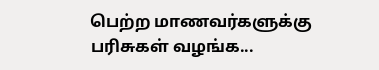பெற்ற மாணவர்களுக்கு பரிசுகள் வழங்க...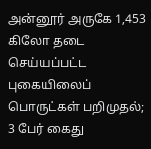அன்னூர் அருகே 1,453 கிலோ தடை செய்யப்பட்ட புகையிலைப் பொருட்கள் பறிமுதல்; 3 பேர் கைது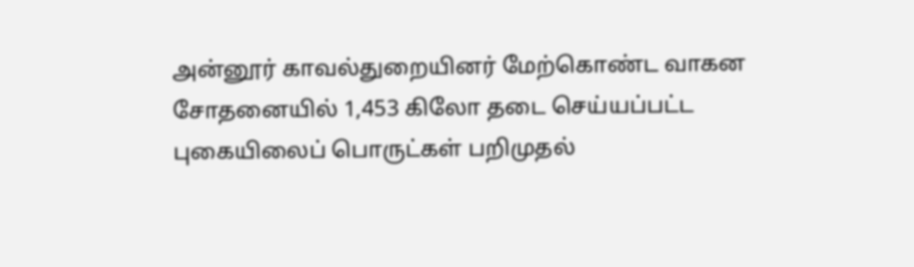அன்னூர் காவல்துறையினர் மேற்கொண்ட வாகன சோதனையில் 1,453 கிலோ தடை செய்யப்பட்ட புகையிலைப் பொருட்கள் பறிமுதல்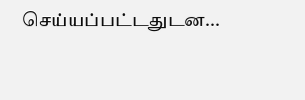செய்யப்பட்டதுடன...